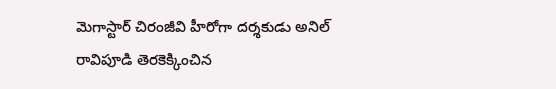మెగాస్టార్ చిరంజీవి హీరోగా దర్శకుడు అనిల్ రావిపూడి తెరకెక్కించిన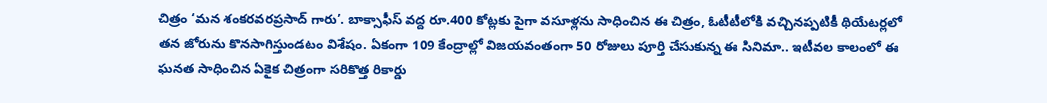చిత్రం ‘మన శంకరవరప్రసాద్ గారు’. బాక్సాఫీస్ వద్ద రూ.400 కోట్లకు పైగా వసూళ్లను సాధించిన ఈ చిత్రం, ఓటీటీలోకి వచ్చినప్పటికీ థియేటర్లలో తన జోరును కొనసాగిస్తుండటం విశేషం. ఏకంగా 109 కేంద్రాల్లో విజయవంతంగా 50 రోజులు పూర్తి చేసుకున్న ఈ సినిమా.. ఇటీవల కాలంలో ఈ ఘనత సాధించిన ఏకైక చిత్రంగా సరికొత్త రికార్డు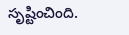సృష్టించింది.